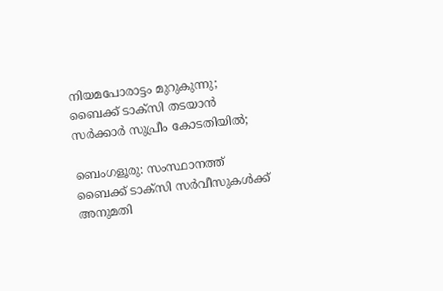നിയമപോരാട്ടം മുറുകുന്നു; ബൈക്ക് ടാക്സി തടയാൻ സർക്കാർ സുപ്രീം കോടതിയിൽ;

ബെംഗളൂരു: സംസ്ഥാനത്ത് ബൈക്ക് ടാക്സി സർവീസുകൾക്ക് അനുമതി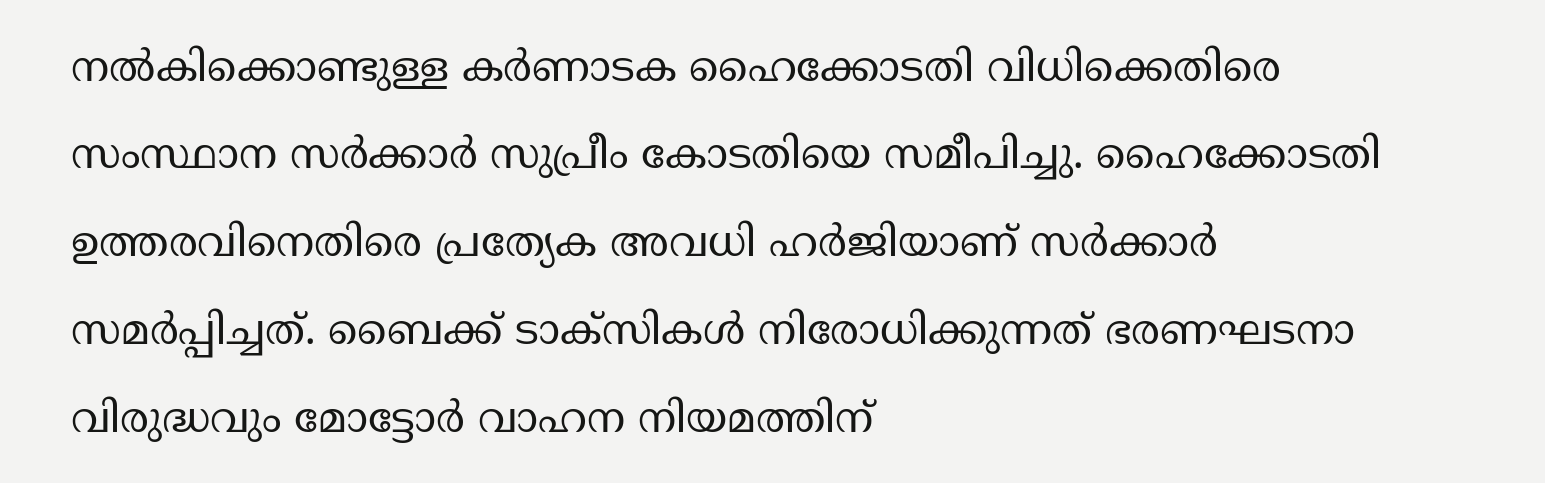നൽകിക്കൊണ്ടുള്ള കർണാടക ഹൈക്കോടതി വിധിക്കെതിരെ സംസ്ഥാന സർക്കാർ സുപ്രീം കോടതിയെ സമീപിച്ചു. ഹൈക്കോടതി ഉത്തരവിനെതിരെ പ്രത്യേക അവധി ഹർജിയാണ് സർക്കാർ സമർപ്പിച്ചത്. ബൈക്ക് ടാക്സികൾ നിരോധിക്കുന്നത് ഭരണഘടനാ വിരുദ്ധവും മോട്ടോർ വാഹന നിയമത്തിന്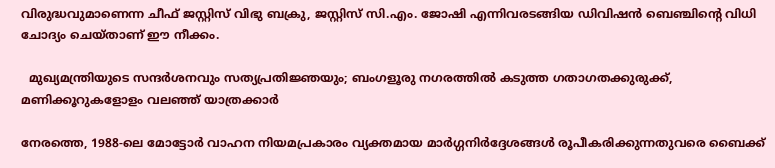വിരുദ്ധവുമാണെന്ന ചീഫ് ജസ്റ്റിസ് വിഭു ബക്രു, ജസ്റ്റിസ് സി.എം. ജോഷി എന്നിവരടങ്ങിയ ഡിവിഷൻ ബെഞ്ചിന്റെ വിധി ചോദ്യം ചെയ്താണ് ഈ നീക്കം.

  മുഖ്യമന്ത്രിയുടെ സന്ദർശനവും സത്യപ്രതിജ്ഞയും; ബംഗളൂരു നഗരത്തിൽ കടുത്ത ഗതാഗതക്കുരുക്ക്, മണിക്കൂറുകളോളം വലഞ്ഞ് യാത്രക്കാർ

നേരത്തെ, 1988-ലെ മോട്ടോർ വാഹന നിയമപ്രകാരം വ്യക്തമായ മാർഗ്ഗനിർദ്ദേശങ്ങൾ രൂപീകരിക്കുന്നതുവരെ ബൈക്ക്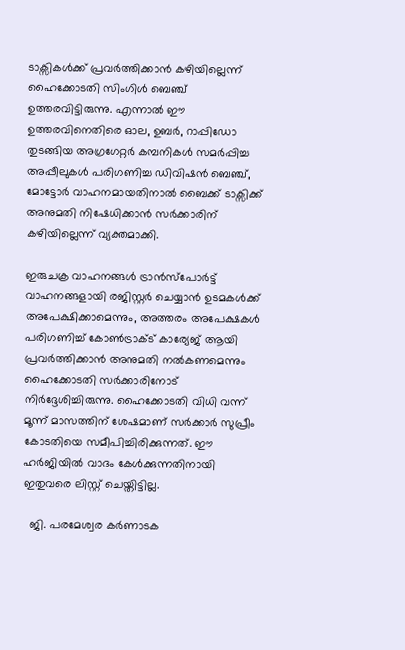ടാക്സികൾക്ക് പ്രവർത്തിക്കാൻ കഴിയില്ലെന്ന് ഹൈക്കോടതി സിംഗിൾ ബെഞ്ച് ഉത്തരവിട്ടിരുന്നു. എന്നാൽ ഈ ഉത്തരവിനെതിരെ ഓല, ഉബർ, റാപ്പിഡോ തുടങ്ങിയ അഗ്രഗേറ്റർ കമ്പനികൾ സമർപ്പിച്ച അപ്പീലുകൾ പരിഗണിച്ച ഡിവിഷൻ ബെഞ്ച്, മോട്ടോർ വാഹനമായതിനാൽ ബൈക്ക് ടാക്സിക്ക് അനുമതി നിഷേധിക്കാൻ സർക്കാരിന് കഴിയില്ലെന്ന് വ്യക്തമാക്കി.

ഇരുചക്ര വാഹനങ്ങൾ ട്രാൻസ്പോർട്ട് വാഹനങ്ങളായി രജിസ്റ്റർ ചെയ്യാൻ ഉടമകൾക്ക് അപേക്ഷിക്കാമെന്നും, അത്തരം അപേക്ഷകൾ പരിഗണിച്ച് കോൺട്രാക്ട് കാര്യേജ് ആയി പ്രവർത്തിക്കാൻ അനുമതി നൽകണമെന്നും ഹൈക്കോടതി സർക്കാരിനോട് നിർദ്ദേശിച്ചിരുന്നു. ഹൈക്കോടതി വിധി വന്ന് മൂന്ന് മാസത്തിന് ശേഷമാണ് സർക്കാർ സുപ്രീം കോടതിയെ സമീപിച്ചിരിക്കുന്നത്. ഈ ഹർജിയിൽ വാദം കേൾക്കുന്നതിനായി ഇതുവരെ ലിസ്റ്റ് ചെയ്തിട്ടില്ല.

  ജി. പരമേശ്വര കർണാടക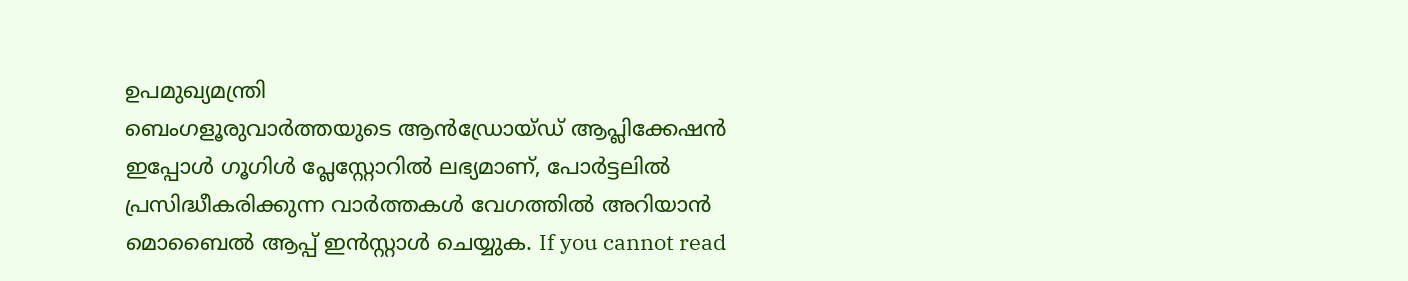ഉപമുഖ്യമന്ത്രി
ബെംഗളൂരുവാർത്തയുടെ ആൻഡ്രോയ്ഡ് ആപ്ലിക്കേഷൻ ഇപ്പോൾ ഗൂഗിൾ പ്ലേസ്റ്റോറിൽ ലഭ്യമാണ്, പോർട്ടലിൽ പ്രസിദ്ധീകരിക്കുന്ന വാർത്തകൾ വേഗത്തിൽ അറിയാൻ മൊബൈൽ ആപ്പ് ഇൻസ്റ്റാൾ ചെയ്യുക. If you cannot read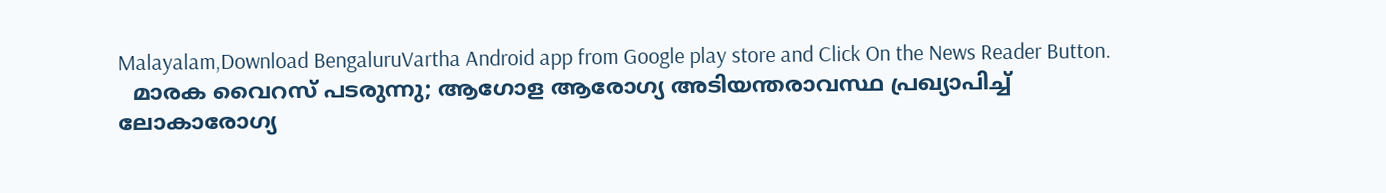Malayalam,Download BengaluruVartha Android app from Google play store and Click On the News Reader Button.
  മാരക വൈറസ് പടരുന്നു; ആഗോള ആരോഗ്യ അടിയന്തരാവസ്ഥ പ്രഖ്യാപിച്ച് ലോകാരോഗ്യ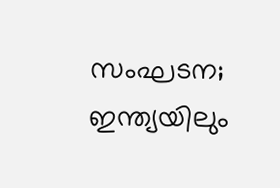സംഘടന; ഇന്ത്യയിലും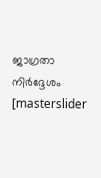ജാഗ്രതാ നിർദ്ദേശം
[masterslider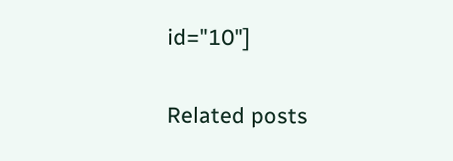id="10"]

Related posts